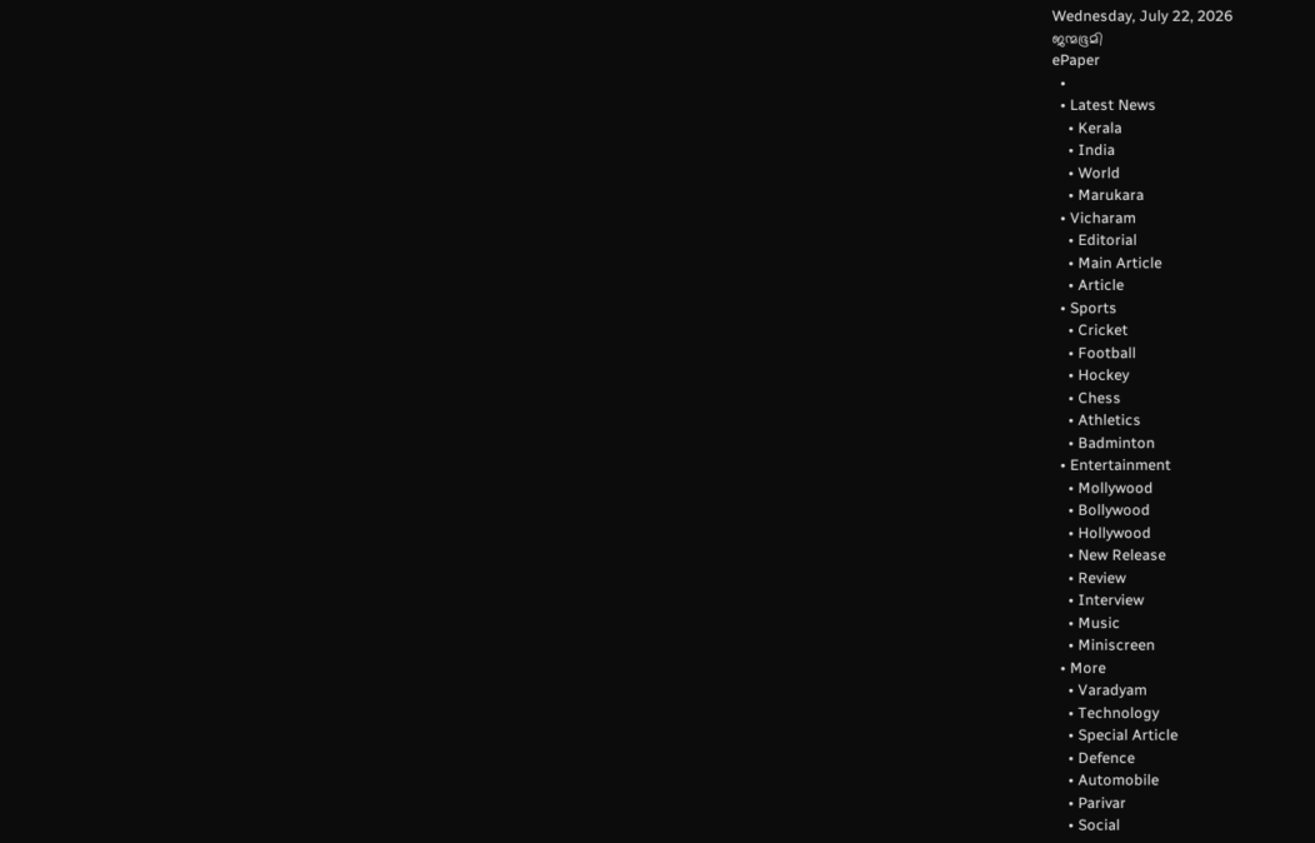Wednesday, July 22, 2026
ജന്മഭൂമി
ePaper
  •
  • Latest News
    • Kerala
    • India
    • World
    • Marukara
  • Vicharam
    • Editorial
    • Main Article
    • Article
  • Sports
    • Cricket
    • Football
    • Hockey
    • Chess
    • Athletics
    • Badminton
  • Entertainment
    • Mollywood
    • Bollywood
    • Hollywood
    • New Release
    • Review
    • Interview
    • Music
    • Miniscreen
  • More
    • Varadyam
    • Technology
    • Special Article
    • Defence
    • Automobile
    • Parivar
    • Social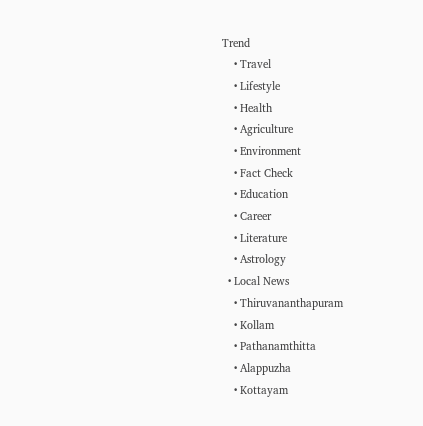Trend
    • Travel
    • Lifestyle
    • Health
    • Agriculture
    • Environment
    • Fact Check
    • Education
    • Career
    • Literature
    • Astrology
  • Local News
    • Thiruvananthapuram
    • Kollam
    • Pathanamthitta
    • Alappuzha
    • Kottayam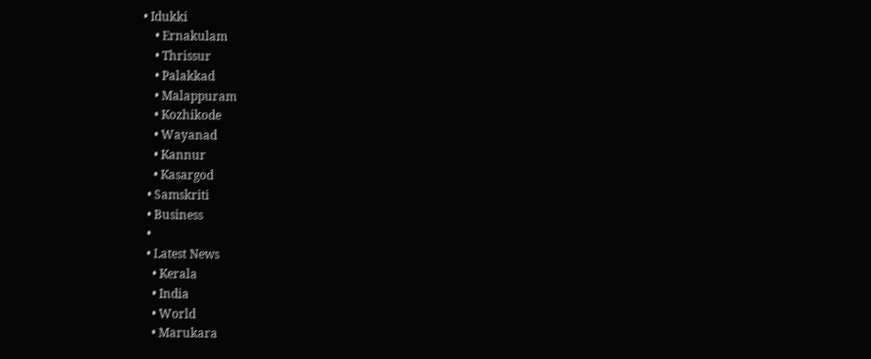• Idukki
    • Ernakulam
    • Thrissur
    • Palakkad
    • Malappuram
    • Kozhikode
    • Wayanad
    • Kannur
    • Kasargod
  • Samskriti
  • Business
  •
  • Latest News
    • Kerala
    • India
    • World
    • Marukara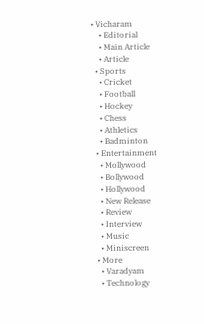• Vicharam
    • Editorial
    • Main Article
    • Article
  • Sports
    • Cricket
    • Football
    • Hockey
    • Chess
    • Athletics
    • Badminton
  • Entertainment
    • Mollywood
    • Bollywood
    • Hollywood
    • New Release
    • Review
    • Interview
    • Music
    • Miniscreen
  • More
    • Varadyam
    • Technology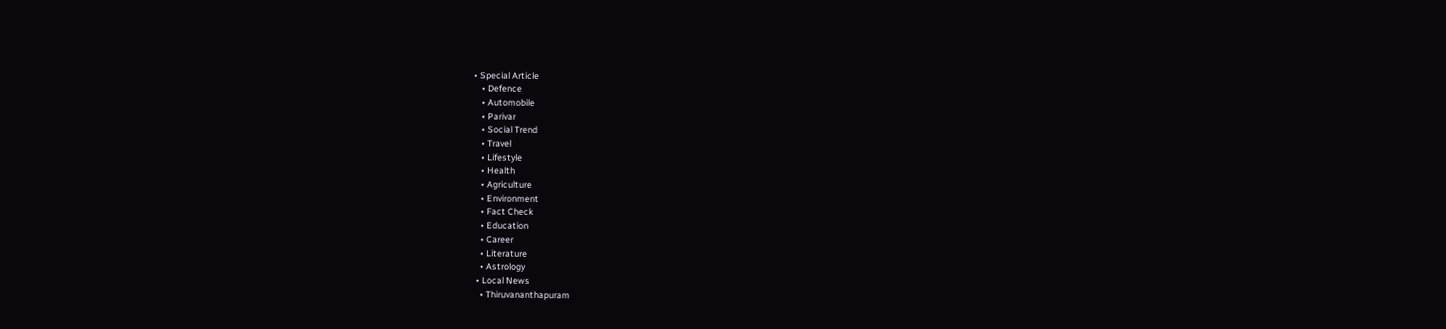• Special Article
    • Defence
    • Automobile
    • Parivar
    • Social Trend
    • Travel
    • Lifestyle
    • Health
    • Agriculture
    • Environment
    • Fact Check
    • Education
    • Career
    • Literature
    • Astrology
  • Local News
    • Thiruvananthapuram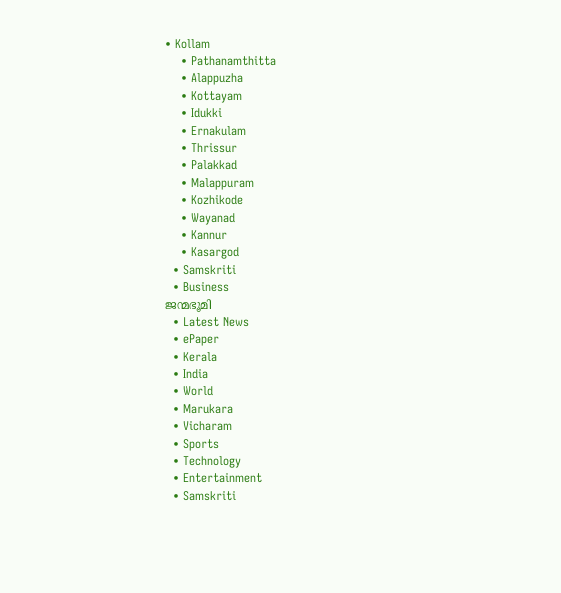• Kollam
    • Pathanamthitta
    • Alappuzha
    • Kottayam
    • Idukki
    • Ernakulam
    • Thrissur
    • Palakkad
    • Malappuram
    • Kozhikode
    • Wayanad
    • Kannur
    • Kasargod
  • Samskriti
  • Business
ജന്മഭൂമി
  • Latest News
  • ePaper
  • Kerala
  • India
  • World
  • Marukara
  • Vicharam
  • Sports
  • Technology
  • Entertainment
  • Samskriti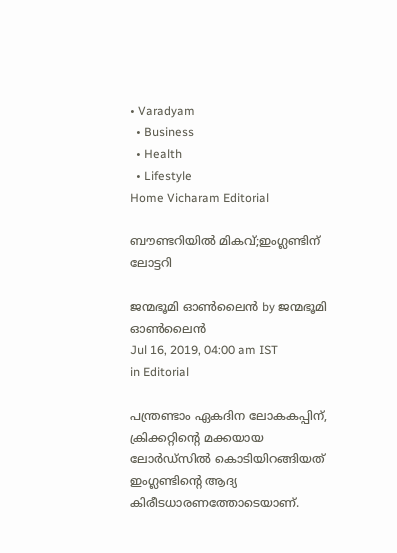• Varadyam
  • Business
  • Health
  • Lifestyle
Home Vicharam Editorial

ബൗണ്ടറിയില്‍ മികവ്;ഇംഗ്ലണ്ടിന് ലോട്ടറി

ജന്മഭൂമി ഓണ്‍ലൈന്‍ by ജന്മഭൂമി ഓണ്‍ലൈന്‍
Jul 16, 2019, 04:00 am IST
in Editorial

പന്ത്രണ്ടാം ഏകദിന ലോകകപ്പിന്, ക്രിക്കറ്റിന്റെ മക്കയായ ലോര്‍ഡ്സില്‍ കൊടിയിറങ്ങിയത് ഇംഗ്ലണ്ടിന്റെ ആദ്യ കിരീടധാരണത്തോടെയാണ്.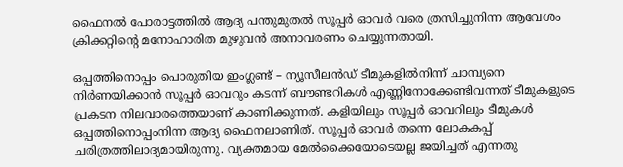ഫൈനല്‍ പോരാട്ടത്തില്‍ ആദ്യ പന്തുമുതല്‍ സൂപ്പര്‍ ഓവര്‍ വരെ ത്രസിച്ചുനിന്ന ആവേശം ക്രിക്കറ്റിന്റെ മനോഹാരിത മുഴുവന്‍ അനാവരണം ചെയ്യുന്നതായി.

ഒപ്പത്തിനൊപ്പം പൊരുതിയ ഇംഗ്ലണ്ട് – ന്യൂസീലന്‍ഡ് ടീമുകളില്‍നിന്ന് ചാമ്പ്യനെ നിര്‍ണയിക്കാന്‍ സൂപ്പര്‍ ഓവറും കടന്ന് ബൗണ്ടറികള്‍ എണ്ണിനോക്കേണ്ടിവന്നത് ടീമുകളുടെ പ്രകടന നിലവാരത്തെയാണ് കാണിക്കുന്നത്. കളിയിലും സൂപ്പര്‍ ഓവറിലും ടീമുകള്‍ ഒപ്പത്തിനൊപ്പംനിന്ന ആദ്യ ഫൈനലാണിത്. സൂപ്പര്‍ ഓവര്‍ തന്നെ ലോകകപ്പ് ചരിത്രത്തിലാദ്യമായിരുന്നു. വ്യക്തമായ മേല്‍ക്കൈയോടെയല്ല ജയിച്ചത് എന്നതു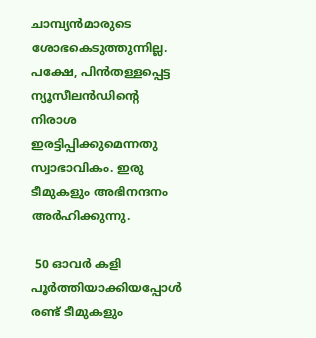ചാമ്പ്യന്‍മാരുടെ ശോഭകെടുത്തുന്നില്ല. പക്ഷേ, പിന്‍തള്ളപ്പെട്ട ന്യൂസീലന്‍ഡിന്റെ നിരാശ ഇരട്ടിപ്പിക്കുമെന്നതു സ്വാഭാവികം. ഇരു ടീമുകളും അഭിനന്ദനം അര്‍ഹിക്കുന്നു.

 50 ഓവര്‍ കളി പൂര്‍ത്തിയാക്കിയപ്പോള്‍ രണ്ട് ടീമുകളും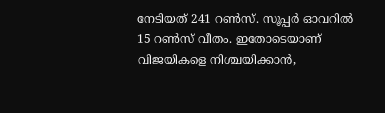നേടിയത് 241 റണ്‍സ്. സൂപ്പര്‍ ഓവറില്‍ 15 റണ്‍സ് വീതം. ഇതോടെയാണ് വിജയികളെ നിശ്ചയിക്കാന്‍,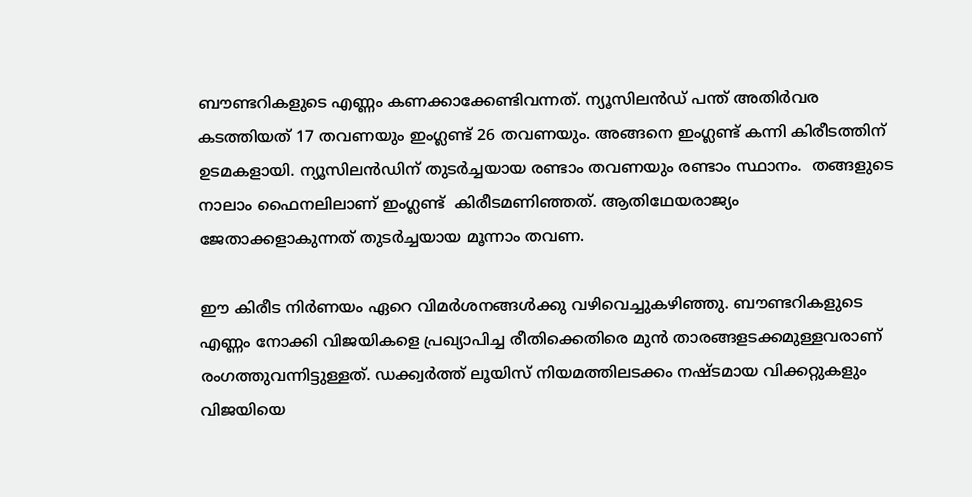ബൗണ്ടറികളുടെ എണ്ണം കണക്കാക്കേണ്ടിവന്നത്. ന്യൂസിലന്‍ഡ് പന്ത് അതിര്‍വര കടത്തിയത് 17 തവണയും ഇംഗ്ലണ്ട് 26 തവണയും. അങ്ങനെ ഇംഗ്ലണ്ട് കന്നി കിരീടത്തിന് ഉടമകളായി. ന്യൂസിലന്‍ഡിന് തുടര്‍ച്ചയായ രണ്ടാം തവണയും രണ്ടാം സ്ഥാനം.  തങ്ങളുടെ നാലാം ഫൈനലിലാണ് ഇംഗ്ലണ്ട്  കിരീടമണിഞ്ഞത്. ആതിഥേയരാജ്യം ജേതാക്കളാകുന്നത് തുടര്‍ച്ചയായ മൂന്നാം തവണ.

ഈ കിരീട നിര്‍ണയം ഏറെ വിമര്‍ശനങ്ങള്‍ക്കു വഴിവെച്ചുകഴിഞ്ഞു. ബൗണ്ടറികളുടെ എണ്ണം നോക്കി വിജയികളെ പ്രഖ്യാപിച്ച രീതിക്കെതിരെ മുന്‍ താരങ്ങളടക്കമുള്ളവരാണ് രംഗത്തുവന്നിട്ടുള്ളത്. ഡക്ക്വര്‍ത്ത് ലൂയിസ് നിയമത്തിലടക്കം നഷ്ടമായ വിക്കറ്റുകളും വിജയിയെ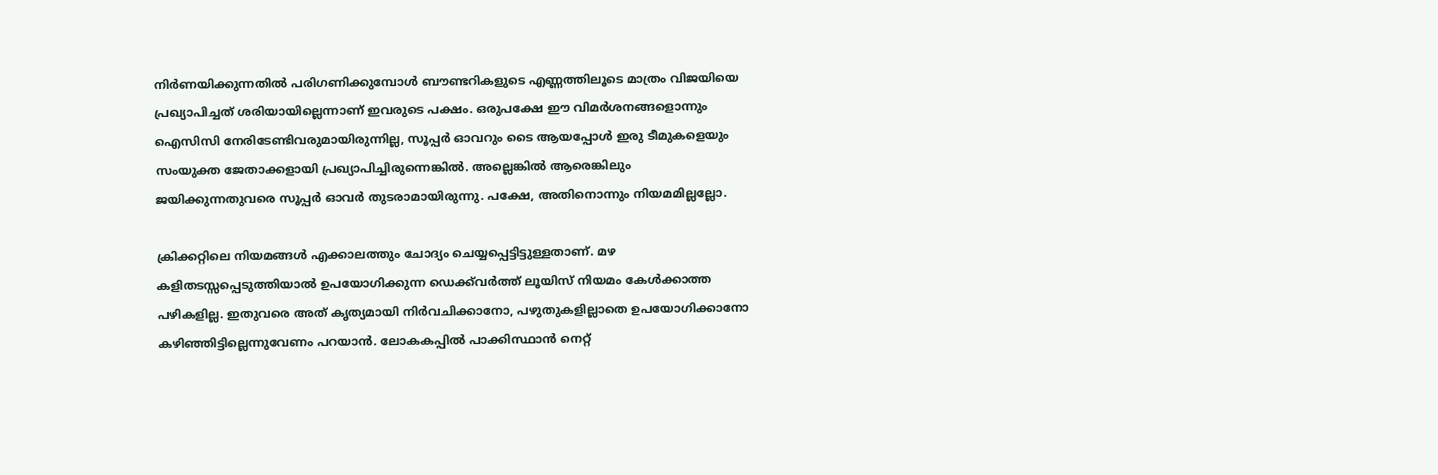നിര്‍ണയിക്കുന്നതില്‍ പരിഗണിക്കുമ്പോള്‍ ബൗണ്ടറികളുടെ എണ്ണത്തിലൂടെ മാത്രം വിജയിയെ പ്രഖ്യാപിച്ചത് ശരിയായില്ലെന്നാണ് ഇവരുടെ പക്ഷം. ഒരുപക്ഷേ ഈ വിമര്‍ശനങ്ങളൊന്നും ഐസിസി നേരിടേണ്ടിവരുമായിരുന്നില്ല, സൂപ്പര്‍ ഓവറും ടൈ ആയപ്പോള്‍ ഇരു ടീമുകളെയും സംയുക്ത ജേതാക്കളായി പ്രഖ്യാപിച്ചിരുന്നെങ്കില്‍. അല്ലെങ്കില്‍ ആരെങ്കിലും ജയിക്കുന്നതുവരെ സൂപ്പര്‍ ഓവര്‍ തുടരാമായിരുന്നു. പക്ഷേ, അതിനൊന്നും നിയമമില്ലല്ലോ.

ക്രിക്കറ്റിലെ നിയമങ്ങള്‍ എക്കാലത്തും ചോദ്യം ചെയ്യപ്പെട്ടിട്ടുള്ളതാണ്. മഴ കളിതടസ്സപ്പെടുത്തിയാല്‍ ഉപയോഗിക്കുന്ന ഡെക്ക്‌വര്‍ത്ത് ലൂയിസ് നിയമം കേള്‍ക്കാത്ത പഴികളില്ല. ഇതുവരെ അത് കൃത്യമായി നിര്‍വചിക്കാനോ, പഴുതുകളില്ലാതെ ഉപയോഗിക്കാനോ കഴിഞ്ഞിട്ടില്ലെന്നുവേണം പറയാന്‍. ലോകകപ്പില്‍ പാക്കിസ്ഥാന്‍ നെറ്റ്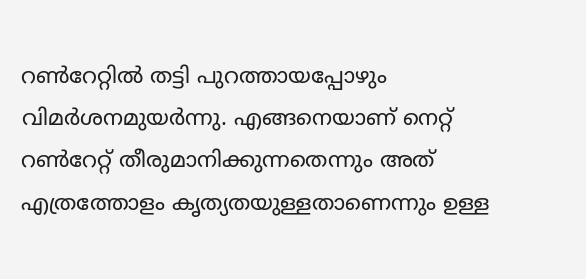റണ്‍റേറ്റില്‍ തട്ടി പുറത്തായപ്പോഴും വിമര്‍ശനമുയര്‍ന്നു. എങ്ങനെയാണ് നെറ്റ് റണ്‍റേറ്റ് തീരുമാനിക്കുന്നതെന്നും അത് എത്രത്തോളം കൃത്യതയുള്ളതാണെന്നും ഉള്ള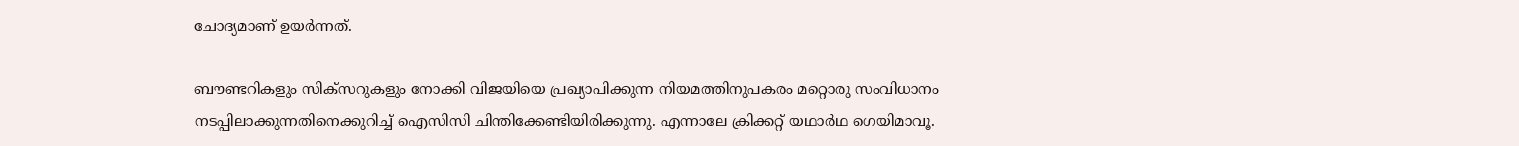ചോദ്യമാണ് ഉയര്‍ന്നത്.

ബൗണ്ടറികളും സിക്സറുകളും നോക്കി വിജയിയെ പ്രഖ്യാപിക്കുന്ന നിയമത്തിനുപകരം മറ്റൊരു സംവിധാനം നടപ്പിലാക്കുന്നതിനെക്കുറിച്ച് ഐസിസി ചിന്തിക്കേണ്ടിയിരിക്കുന്നു. എന്നാലേ ക്രിക്കറ്റ് യഥാര്‍ഥ ഗെയിമാവൂ.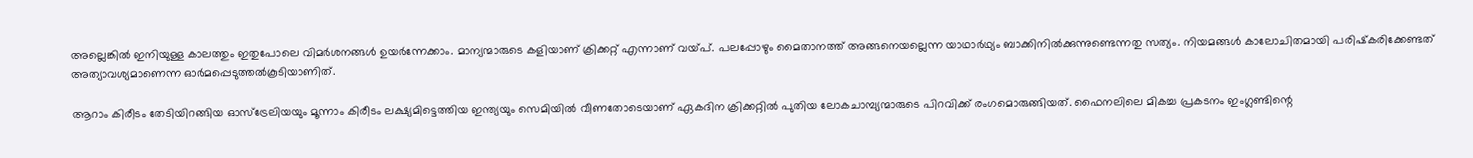അല്ലെങ്കില്‍ ഇനിയുള്ള കാലത്തും ഇതുപോലെ വിമര്‍ശനങ്ങള്‍ ഉയര്‍ന്നേക്കാം. മാന്യന്മാരുടെ കളിയാണ് ക്രിക്കറ്റ് എന്നാണ് വയ്‌പ്. പലപ്പോഴും മൈതാനത്ത് അങ്ങനെയല്ലെന്ന യാഥാര്‍ഥ്യം ബാക്കിനില്‍ക്കുന്നുണ്ടെന്നതു സത്യം. നിയമങ്ങള്‍ കാലോചിതമായി പരിഷ്‌കരിക്കേണ്ടത് അത്യാവശ്യമാണെന്ന ഓര്‍മപ്പെടുത്തല്‍കൂടിയാണിത്.

ആറാം കിരീടം തേടിയിറങ്ങിയ ഓസ്ട്രേലിയയും മൂന്നാം കിരീടം ലക്ഷ്യമിട്ടെത്തിയ ഇന്ത്യയും സെമിയില്‍ വീണതോടെയാണ് ഏകദിന ക്രിക്കറ്റില്‍ പുതിയ ലോകചാമ്പ്യന്മാരുടെ പിറവിക്ക് രംഗമൊരുങ്ങിയത്. ഫൈനലിലെ മികച്ച പ്രകടനം ഇംഗ്ലണ്ടിന്റെ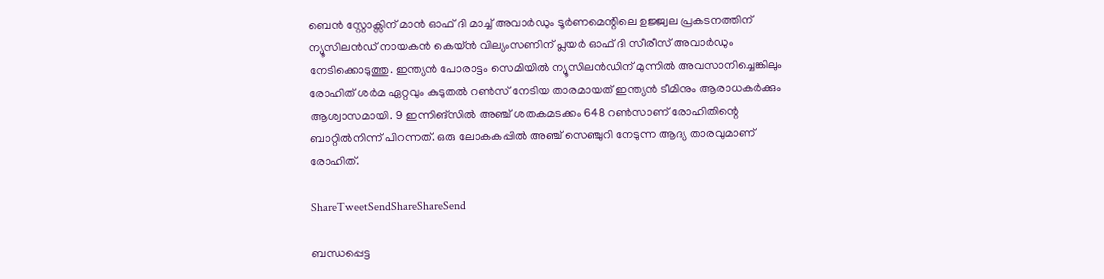ബെന്‍ സ്റ്റോക്സിന് മാന്‍ ഓഫ് ദി മാച്ച് അവാര്‍ഡും ടൂര്‍ണമെന്റിലെ ഉജ്ജ്വല പ്രകടനത്തിന് ന്യൂസിലന്‍ഡ് നായകന്‍ കെയ്ന്‍ വില്യംസണിന് പ്ലയര്‍ ഓഫ് ദി സീരീസ് അവാര്‍ഡും നേടിക്കൊടുത്തു. ഇന്ത്യന്‍ പോരാട്ടം സെമിയില്‍ ന്യൂസിലന്‍ഡിന് മുന്നില്‍ അവസാനിച്ചെങ്കിലും രോഹിത് ശര്‍മ ഏറ്റവും കുടുതല്‍ റണ്‍സ് നേടിയ താരമായത് ഇന്ത്യന്‍ ടീമിനും ആരാധകര്‍ക്കും ആശ്വാസമായി. 9 ഇന്നിങ്സില്‍ അഞ്ച് ശതകമടക്കം 648 റണ്‍സാണ് രോഹിതിന്റെ ബാറ്റില്‍നിന്ന് പിറന്നത്. ഒരു ലോകകപ്പില്‍ അഞ്ച് സെഞ്ചുറി നേടുന്ന ആദ്യ താരവുമാണ് രോഹിത്.

ShareTweetSendShareShareSend

ബന്ധപ്പെട്ട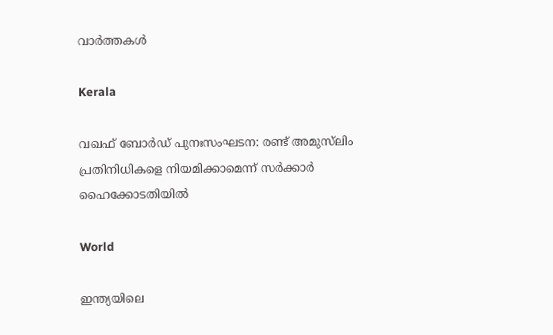വാര്‍ത്തകള്‍

Kerala

വഖഫ് ബോർഡ് പുനഃസംഘടന: രണ്ട് അമുസ്‌ലിം പ്രതിനിധികളെ നിയമിക്കാമെന്ന് സർക്കാർ ഹൈക്കോടതിയിൽ

World

ഇന്ത്യയിലെ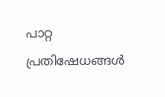പാറ്റ പ്രതിഷേധങ്ങൾ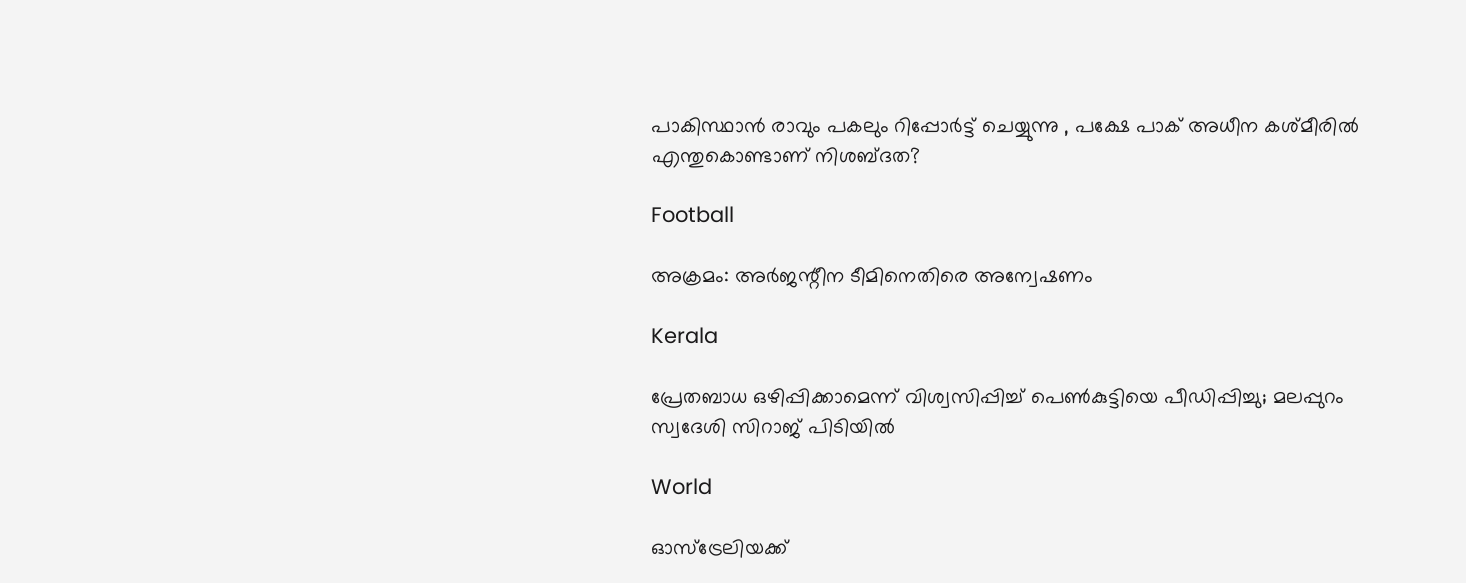പാകിസ്ഥാൻ രാവും പകലും റിപ്പോർട്ട് ചെയ്യുന്നു , പക്ഷേ പാക് അധീന കശ്മീരിൽ എന്തുകൊണ്ടാണ് നിശബ്ദത?

Football

അക്രമം: അര്‍ജന്റീന ടീമിനെതിരെ അന്വേഷണം

Kerala

പ്രേതബാധ ഒഴിപ്പിക്കാമെന്ന് വിശ്വസിപ്പിച്ച് പെൺകുട്ടിയെ പീഡിപ്പിച്ചു; മലപ്പുറം സ്വദേശി സിറാജ് പിടിയിൽ

World

ഓസ്‌ട്രേലിയക്ക്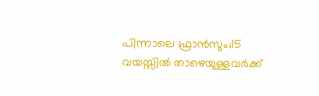പിന്നാലെ ഫ്രാന്‍സും;15 വയസ്സിൽ താഴെയുള്ളവർക്ക്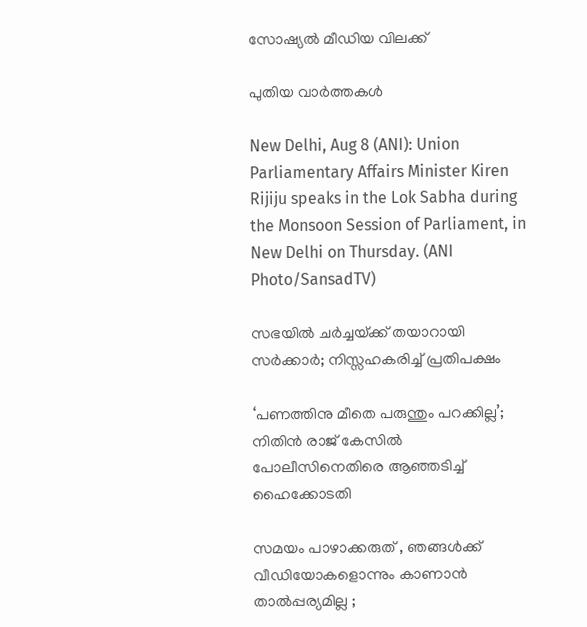സോഷ്യൽ മീഡിയ വിലക്ക്

പുതിയ വാര്‍ത്തകള്‍

New Delhi, Aug 8 (ANI): Union Parliamentary Affairs Minister Kiren Rijiju speaks in the Lok Sabha during the Monsoon Session of Parliament, in New Delhi on Thursday. (ANI Photo/SansadTV)

സഭയിൽ ചർച്ചയ്‌ക്ക് തയാറായി സർക്കാർ; നിസ്സഹകരിച്ച് പ്രതിപക്ഷം

‘പണത്തിനു മീതെ പരുന്തും പറക്കില്ല’; നിതിൻ രാജ് കേസിൽ പോലീസിനെതിരെ ആഞ്ഞടിച്ച് ഹൈക്കോടതി

സമയം പാഴാക്കരുത് , ഞങ്ങൾക്ക് വീഡിയോകളൊന്നും കാണാൻ താൽപ്പര്യമില്ല ;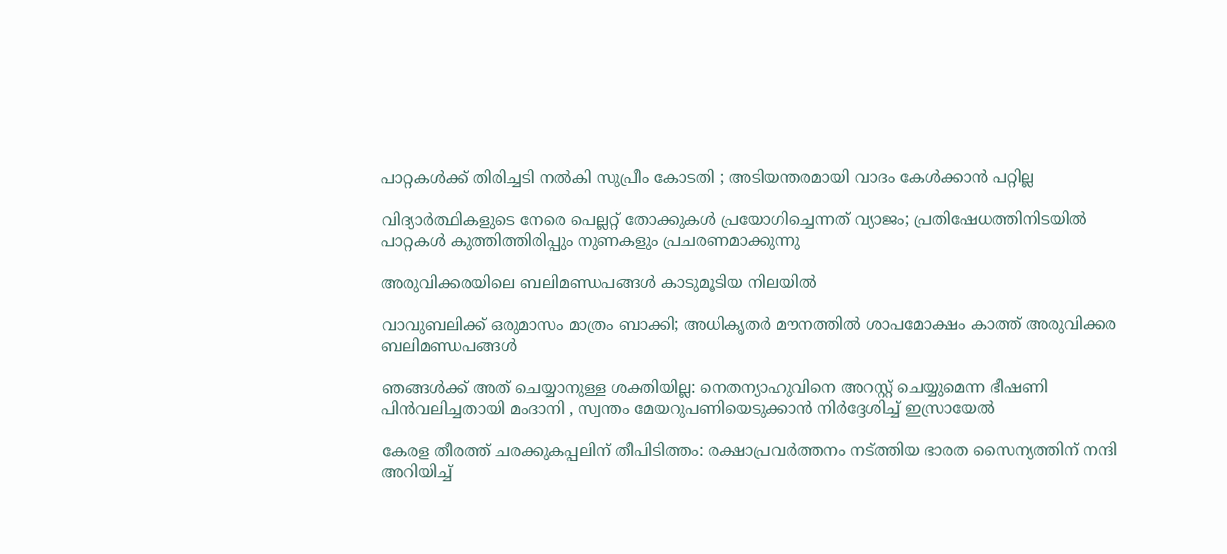പാറ്റകൾക്ക് തിരിച്ചടി നൽകി സുപ്രീം കോടതി ; അടിയന്തരമായി വാദം കേൾക്കാൻ പറ്റില്ല

വിദ്യാർത്ഥികളുടെ നേരെ പെല്ലറ്റ് തോക്കുകൾ പ്രയോഗിച്ചെന്നത് വ്യാജം; പ്രതിഷേധത്തിനിടയിൽ പാറ്റകൾ കുത്തിത്തിരിപ്പും നുണകളും പ്രചരണമാക്കുന്നു

അരുവിക്കരയിലെ ബലിമണ്ഡപങ്ങള്‍ കാടുമൂടിയ നിലയില്‍

വാവുബലിക്ക് ഒരുമാസം മാത്രം ബാക്കി; അധികൃതര്‍ മൗനത്തില്‍ ശാപമോക്ഷം കാത്ത് അരുവിക്കര ബലിമണ്ഡപങ്ങള്‍

ഞങ്ങൾക്ക് അത് ചെയ്യാനുള്ള ശക്തിയില്ല: നെതന്യാഹുവിനെ അറസ്റ്റ് ചെയ്യുമെന്ന ഭീഷണി പിൻവലിച്ചതായി മംദാനി , സ്വന്തം മേയറുപണിയെടുക്കാൻ നിർദ്ദേശിച്ച് ഇസ്രായേൽ

കേരള തീരത്ത് ചരക്കുകപ്പലിന് തീപിടിത്തം: രക്ഷാപ്രവര്‍ത്തനം നട്ത്തിയ ഭാരത സൈന്യത്തിന് നന്ദി അറിയിച്ച്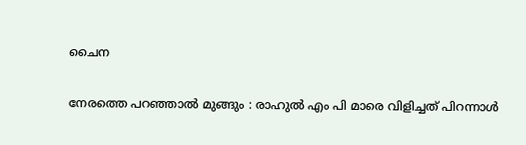ചൈന

നേരത്തെ പറഞ്ഞാൽ മുങ്ങും : രാഹുൽ എം പി മാരെ വിളിച്ചത് പിറന്നാൾ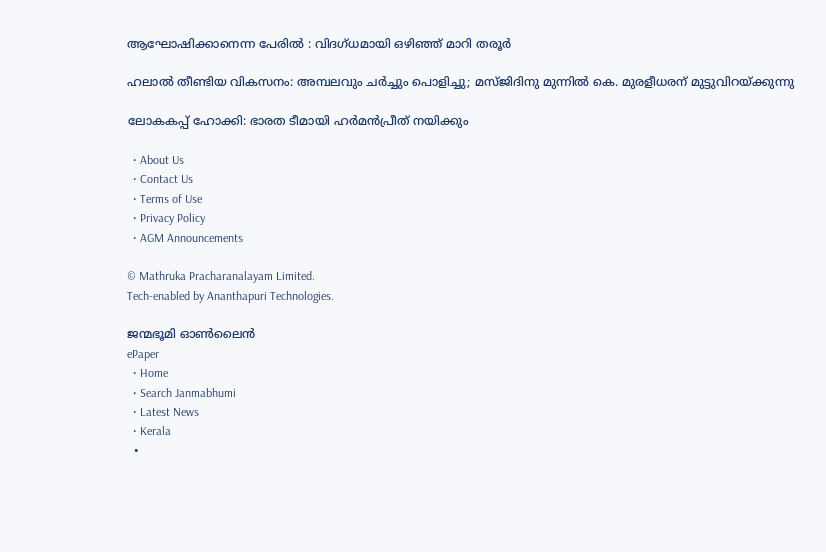ആഘോഷിക്കാനെന്ന പേരിൽ : വിദഗ്ധമായി ഒഴിഞ്ഞ് മാറി തരൂർ

ഹലാല്‍ തീണ്ടിയ വികസനം: അമ്പലവും ചര്‍ച്ചും പൊളിച്ചു; മസ്ജിദിനു മുന്നില്‍ കെ. മുരളീധരന് മുട്ടുവിറയ്‌ക്കുന്നു

ലോകകപ്പ് ഹോക്കി: ഭാരത ടീമായി ഹര്‍മന്‍പ്രീത് നയിക്കും

  • About Us
  • Contact Us
  • Terms of Use
  • Privacy Policy
  • AGM Announcements

© Mathruka Pracharanalayam Limited.
Tech-enabled by Ananthapuri Technologies.

ജന്മഭൂമി ഓണ്‍ലൈന്‍
ePaper
  • Home
  • Search Janmabhumi
  • Latest News
  • Kerala
  •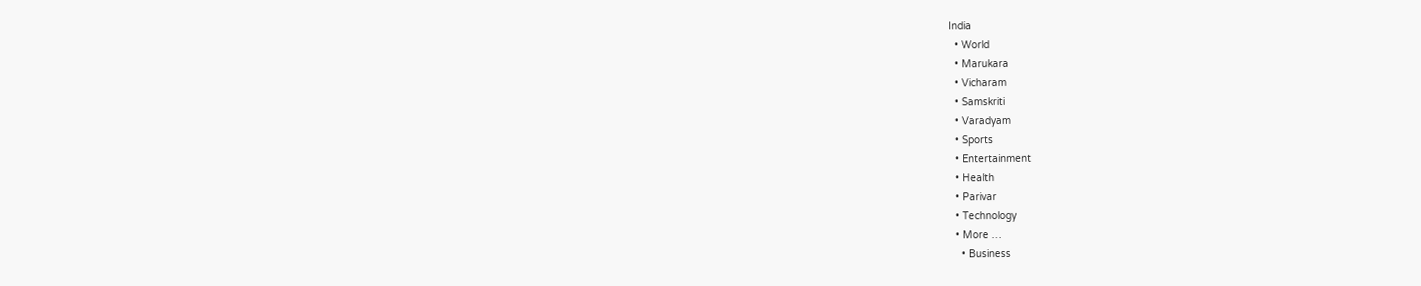India
  • World
  • Marukara
  • Vicharam
  • Samskriti
  • Varadyam
  • Sports
  • Entertainment
  • Health
  • Parivar
  • Technology
  • More …
    • Business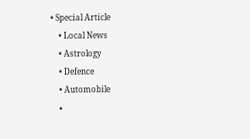• Special Article
    • Local News
    • Astrology
    • Defence
    • Automobile
    •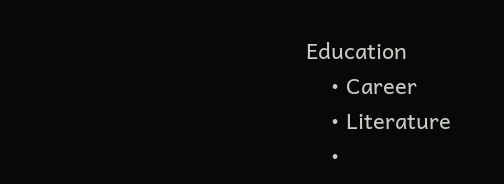Education
    • Career
    • Literature
    •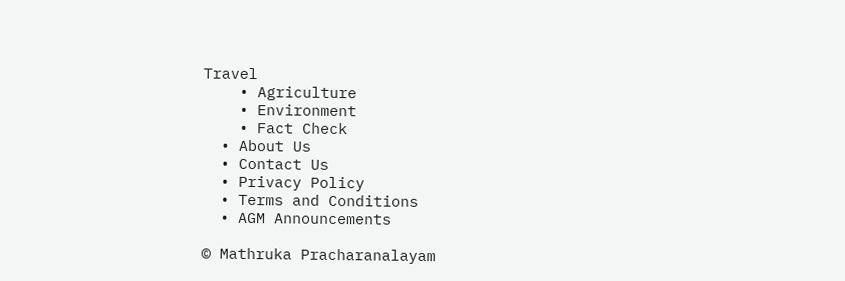Travel
    • Agriculture
    • Environment
    • Fact Check
  • About Us
  • Contact Us
  • Privacy Policy
  • Terms and Conditions
  • AGM Announcements

© Mathruka Pracharanalayam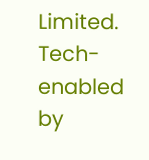Limited.
Tech-enabled by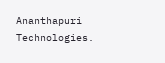Ananthapuri Technologies.